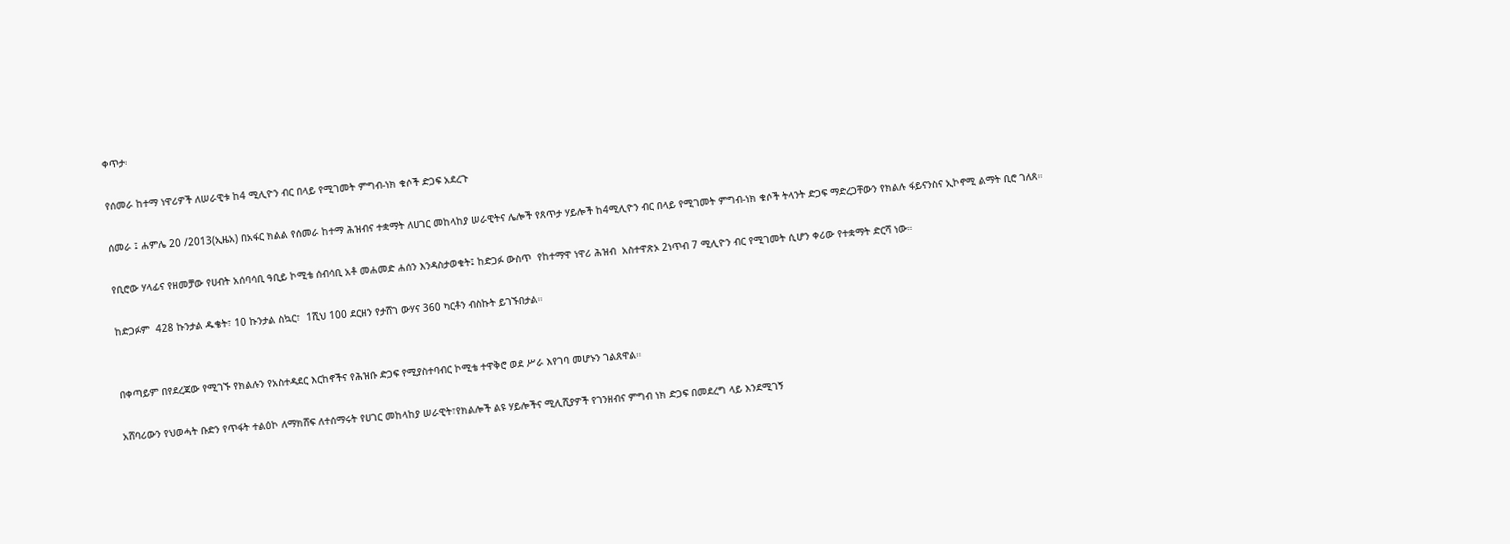ቀጥታ፡

የሰመራ ከተማ ነዋሪዎች ለሠራዊቱ ከ4 ሚሊዮን ብር በላይ የሚገመት ምግብ-ነክ ቁሶች ድጋፍ አደረጉ

ሰመራ ፤ ሐምሌ 20 /2013(ኢዜአ) በአፋር ክልል የሰመራ ከተማ ሕዝብና ተቋማት ለሀገር መከላከያ ሠራዊትና ሌሎች የጸጥታ ሃይሎች ከ4ሚሊዮን ብር በላይ የሚገመት ምግብ-ነክ ቁሶች ትላንት ድጋፍ ማድረጋቸውን የክልሉ ፋይናንስና ኢኮኖሚ ልማት ቢሮ ገለጸ።

የቢሮው ሃላፊና የዘመቻው የሀብት አሰባሳቢ ዓቢይ ኮሚቴ ሰብሳቢ አቶ መሐመድ ሐሰን እንዳስታወቁት፤ ከድጋፉ ውስጥ  የከተማዋ ነዋሪ ሕዝብ  አስተዋጽኦ 2ነጥብ 7 ሚሊዮን ብር የሚገመት ሲሆን ቀሪው የተቋማት ድርሻ ነው።

ከድጋፉም  428 ኩንታል ዱቄት፣ 10 ኩንታል ስኳር፣  1ሺህ 100 ደርዘን የታሸገ ውሃና 360 ካርቶን ብስኩት ይገኙበታል።


በቀጣይም በየደረጃው የሚገኙ የክልሉን የአስተዳደር እርከኖችና የሕዝቡ ድጋፍ የሚያስተባብር ኮሚቴ ተዋቅሮ ወደ ሥራ እየገባ መሆኑን ገልጸዋል።

አሸባሪውን የህወሓት ቡድን የጥፋት ተልዕኮ ለማክሸፍ ለተሰማሩት የሀገር መከላከያ ሠራዊት፣የክልሎች ልዩ ሃይሎችና ሚሊሺያዎች የገንዘብና ምግብ ነክ ድጋፍ በመደረግ ላይ እንደሚገኝ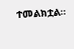ተመልክቷል።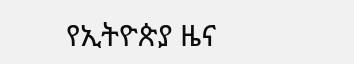የኢትዮጵያ ዜና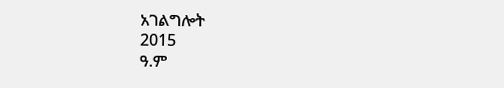አገልግሎት
2015
ዓ.ም